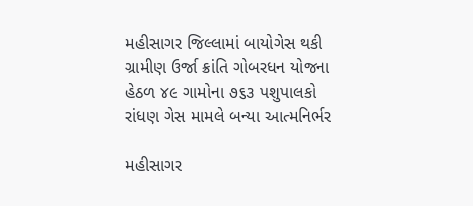મહીસાગર જિલ્લામાં બાયોગેસ થકી ગ્રામીણ ઉર્જા ક્રાંતિ ગોબરધન યોજના હેઠળ ૪૯ ગામોના ૭૬૩ પશુપાલકો રાંધણ ગેસ મામલે બન્યા આત્મનિર્ભર

મહીસાગર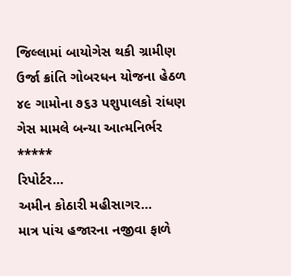જિલ્લામાં બાયોગેસ થકી ગ્રામીણ ઉર્જા ક્રાંતિ ગોબરધન યોજના હેઠળ ૪૯ ગામોના ૭૬૩ પશુપાલકો રાંધણ ગેસ મામલે બન્યા આત્મનિર્ભર
*****
રિપોર્ટર…
અમીન કોઠારી મહીસાગર…
માત્ર પાંચ હજારના નજીવા ફાળે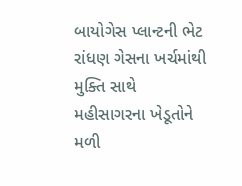બાયોગેસ પ્લાન્ટની ભેટ રાંધણ ગેસના ખર્ચમાંથી મુક્તિ સાથે મહીસાગરના ખેડૂતોને મળી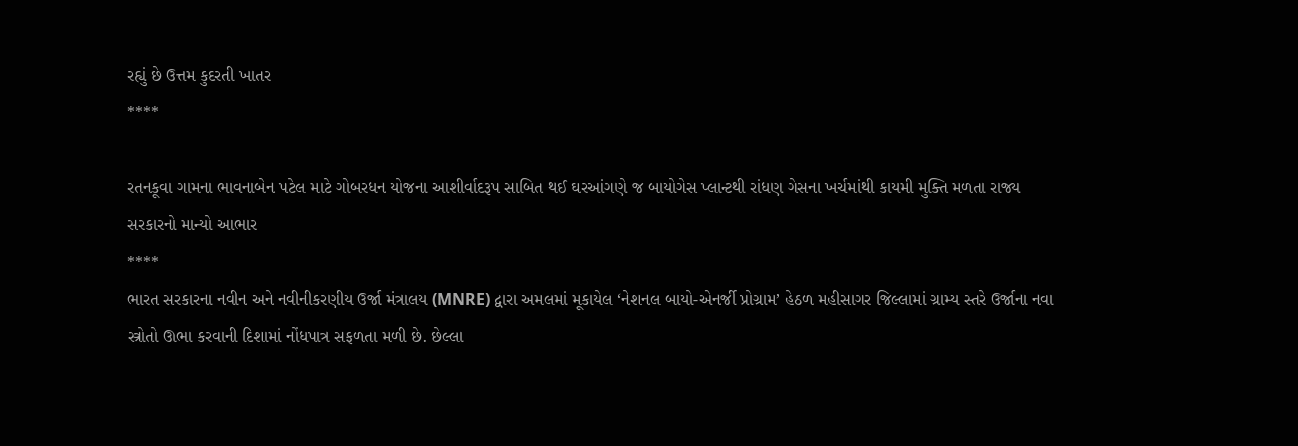રહ્યું છે ઉત્તમ કુદરતી ખાતર
****

રતનકૂવા ગામના ભાવનાબેન પટેલ માટે ગોબરધન યોજના આશીર્વાદરૂપ સાબિત થઈ ઘરઆંગણે જ બાયોગેસ પ્લાન્ટથી રાંધણ ગેસના ખર્ચમાંથી કાયમી મુક્તિ મળતા રાજ્ય સરકારનો માન્યો આભાર
****
ભારત સરકારના નવીન અને નવીનીકરણીય ઉર્જા મંત્રાલય (MNRE) દ્વારા અમલમાં મૂકાયેલ ‘નેશનલ બાયો-એનર્જી પ્રોગ્રામ’ હેઠળ મહીસાગર જિલ્લામાં ગ્રામ્ય સ્તરે ઉર્જાના નવા સ્ત્રોતો ઊભા કરવાની દિશામાં નોંધપાત્ર સફળતા મળી છે. છેલ્લા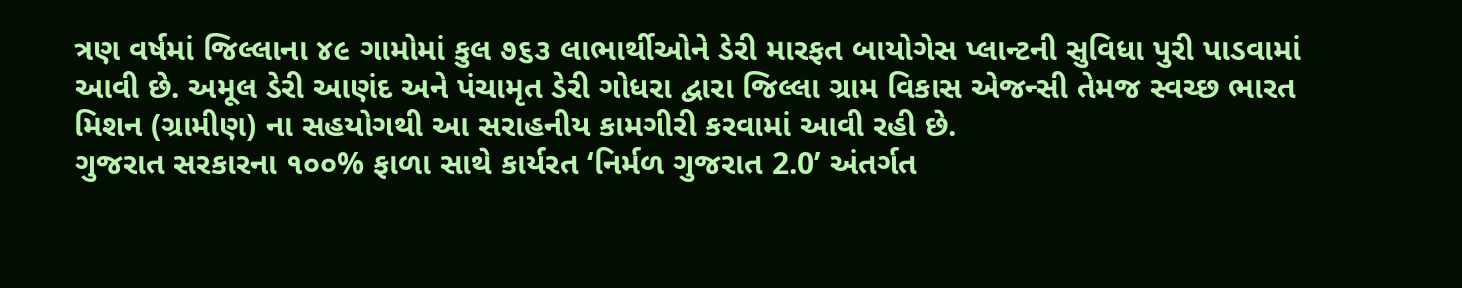ત્રણ વર્ષમાં જિલ્લાના ૪૯ ગામોમાં કુલ ૭૬૩ લાભાર્થીઓને ડેરી મારફત બાયોગેસ પ્લાન્ટની સુવિધા પુરી પાડવામાં આવી છે. અમૂલ ડેરી આણંદ અને પંચામૃત ડેરી ગોધરા દ્વારા જિલ્લા ગ્રામ વિકાસ એજન્સી તેમજ સ્વચ્છ ભારત મિશન (ગ્રામીણ) ના સહયોગથી આ સરાહનીય કામગીરી કરવામાં આવી રહી છે.
ગુજરાત સરકારના ૧૦૦% ફાળા સાથે કાર્યરત ‘નિર્મળ ગુજરાત 2.0’ અંતર્ગત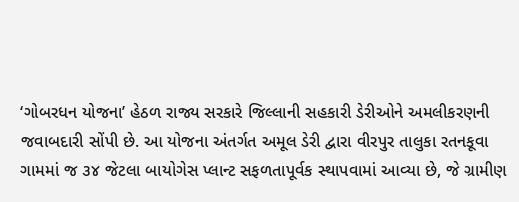‘ગોબરધન યોજના’ હેઠળ રાજ્ય સરકારે જિલ્લાની સહકારી ડેરીઓને અમલીકરણની જવાબદારી સોંપી છે. આ યોજના અંતર્ગત અમૂલ ડેરી દ્વારા વીરપુર તાલુકા રતનકૂવા ગામમાં જ ૩૪ જેટલા બાયોગેસ પ્લાન્ટ સફળતાપૂર્વક સ્થાપવામાં આવ્યા છે, જે ગ્રામીણ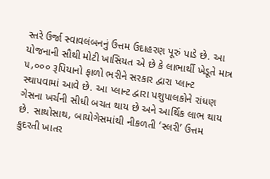સ્તરે ઉર્જા સ્વાવલંબનનું ઉત્તમ ઉદાહરણ પૂરું પાડે છે. આ યોજનાની સૌથી મોટી ખાસિયત એ છે કે લાભાર્થી ખેડૂતે માત્ર ૫,૦૦૦ રૂપિયાનો ફાળો ભરીને સરકાર દ્વારા પ્લાન્ટ સ્થાપવામાં આવે છે. આ પ્લાન્ટ દ્વારા પશુપાલકોને રાંધણ ગેસના ખર્ચની સીધી બચત થાય છે અને આર્થિક લાભ થાય છે. સાથોસાથ, બાયોગેસમાંથી નીકળતી ‘સ્લરી’ ઉત્તમ કુદરતી ખાતર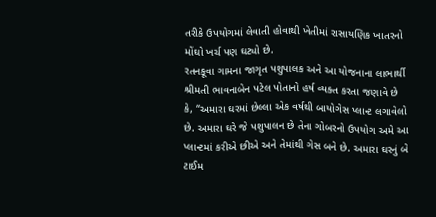તરીકે ઉપયોગમાં લેવાતી હોવાથી ખેતીમાં રાસાયણિક ખાતરનો મોંઘો ખર્ચ પણ ઘટ્યો છે.
રતનકૂવા ગામના જાગૃત પશુપાલક અને આ યોજનાના લાભાર્થી શ્રીમતી ભાવનાબેન પટેલ પોતાનો હર્ષ વ્યક્ત કરતા જણાવે છે કે, “અમારા ઘરમાં છેલ્લા એક વર્ષથી બાયોગેસ પ્લાન્ટ લગાવેલો છે. અમારા ઘરે જે પશુપાલન છે તેના ગોબરનો ઉપયોગ અમે આ પ્લાન્ટમાં કરીએ છીએ અને તેમાંથી ગેસ બને છે. અમારા ઘરનું બે ટાઈમ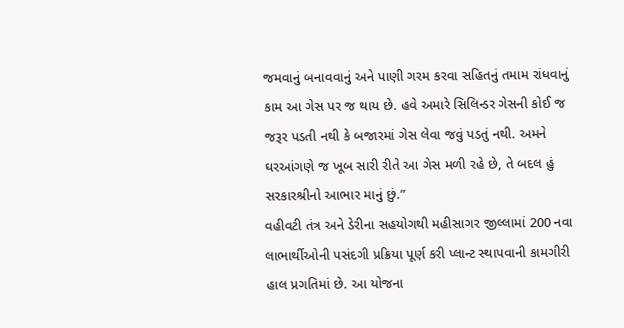જમવાનું બનાવવાનું અને પાણી ગરમ કરવા સહિતનું તમામ રાંધવાનું કામ આ ગેસ પર જ થાય છે. હવે અમારે સિલિન્ડર ગેસની કોઈ જ જરૂર પડતી નથી કે બજારમાં ગેસ લેવા જવું પડતું નથી. અમને ઘરઆંગણે જ ખૂબ સારી રીતે આ ગેસ મળી રહે છે, તે બદલ હું સરકારશ્રીનો આભાર માનું છું.”
વહીવટી તંત્ર અને ડેરીના સહયોગથી મહીસાગર જીલ્લામાં 200 નવા લાભાર્થીઓની પસંદગી પ્રક્રિયા પૂર્ણ કરી પ્લાન્ટ સ્થાપવાની કામગીરી હાલ પ્રગતિમાં છે. આ યોજના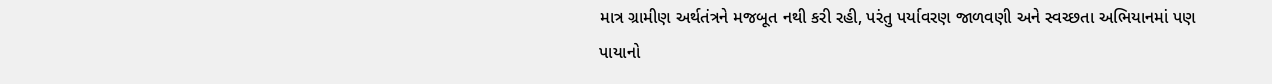માત્ર ગ્રામીણ અર્થતંત્રને મજબૂત નથી કરી રહી, પરંતુ પર્યાવરણ જાળવણી અને સ્વચ્છતા અભિયાનમાં પણ પાયાનો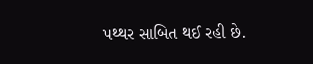પથ્થર સાબિત થઈ રહી છે.